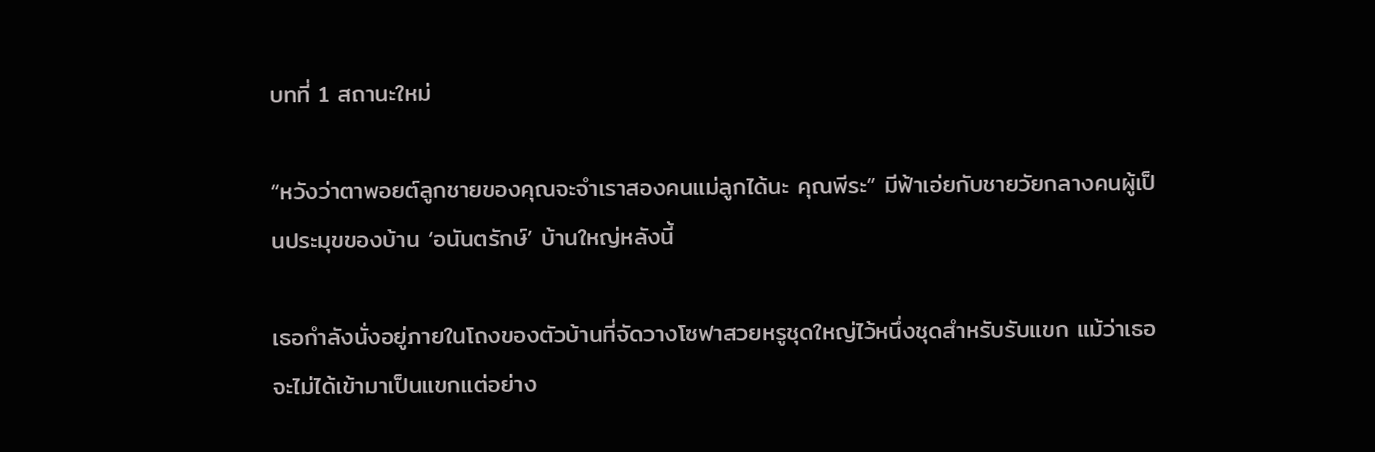บทที่ 1 สถานะใหม่

“หวังว่าตาพอยต์ลูกชายของคุณจะจำเราสองคนแม่ลูกได้นะ คุณพีระ” มีฟ้าเอ่ยกับชายวัยกลางคนผู้เป็นประมุขของบ้าน ‘อนันตรักษ์’ บ้านใหญ่หลังนี้

เธอกำลังนั่งอยู่ภายในโถงของตัวบ้านที่จัดวางโซฟาสวยหรูชุดใหญ่ไว้หนึ่งชุดสำหรับรับแขก แม้ว่าเธอจะไม่ได้เข้ามาเป็นแขกแต่อย่าง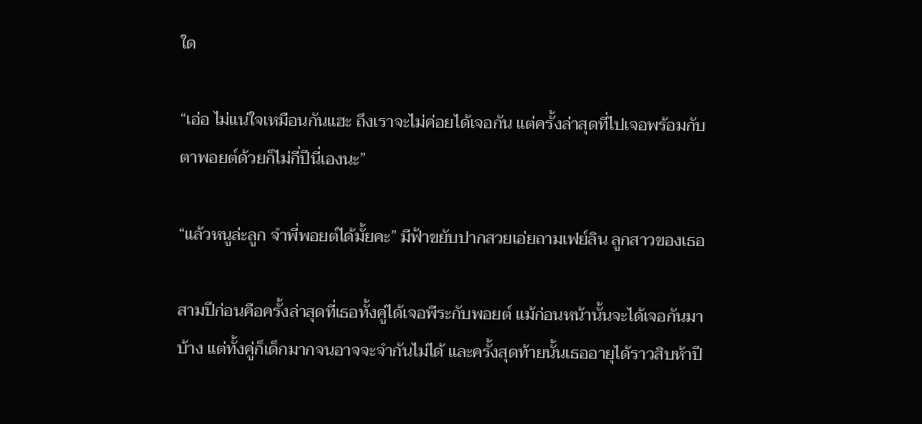ใด

“เอ่อ ไม่แน่ใจเหมือนกันแฮะ ถึงเราจะไม่ค่อยได้เจอกัน แต่ครั้งล่าสุดที่ไปเจอพร้อมกับตาพอยต์ด้วยก็ไม่กี่ปีนี่เองนะ”

“แล้วหนูล่ะลูก จำพี่พอยต์ได้มั้ยคะ” มีฟ้าขยับปากสวยเอ่ยถามเฟย์ลิน ลูกสาวของเธอ

สามปีก่อนคือครั้งล่าสุดที่เธอทั้งคู่ได้เจอพีระกับพอยต์ แม้ก่อนหน้านั้นจะได้เจอกันมาบ้าง แต่ทั้งคู่ก็เด็กมากจนอาจจะจำกันไม่ได้ และครั้งสุดท้ายนั้นเธออายุได้ราวสิบห้าปี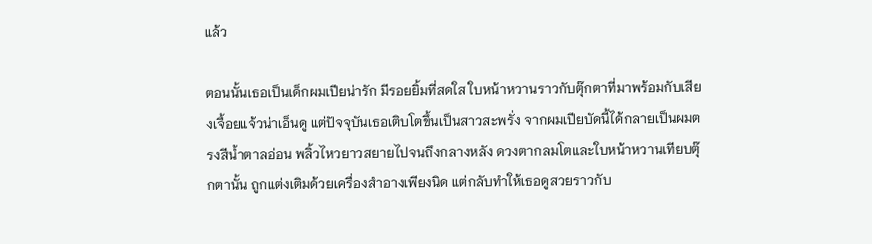แล้ว

ตอนนั้นเธอเป็นเด็กผมเปียน่ารัก มีรอยยิ้มที่สดใส ใบหน้าหวานราวกับตุ๊กตาที่มาพร้อมกับเสียงเจื้อยแจ้วน่าเอ็นดู แต่ปัจจุบันเธอเติบโตขึ้นเป็นสาวสะพรั่ง จากผมเปียบัดนี้ได้กลายเป็นผมตรงสีน้ำตาลอ่อน พลิ้วไหวยาวสยายไปจนถึงกลางหลัง ดวงตากลมโตและใบหน้าหวานเทียบตุ๊กตานั้น ถูกแต่งเติมด้วยเครื่องสำอางเพียงนิด แต่กลับทำให้เธอดูสวยราวกับ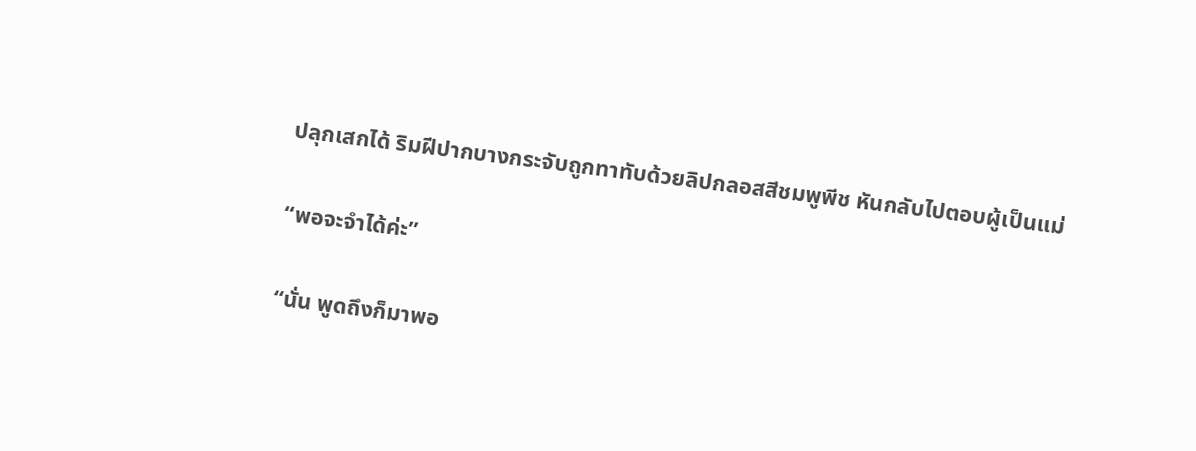ปลุกเสกได้ ริมฝีปากบางกระจับถูกทาทับด้วยลิปกลอสสีชมพูพีช หันกลับไปตอบผู้เป็นแม่

“พอจะจำได้ค่ะ”

“นั่น พูดถึงก็มาพอ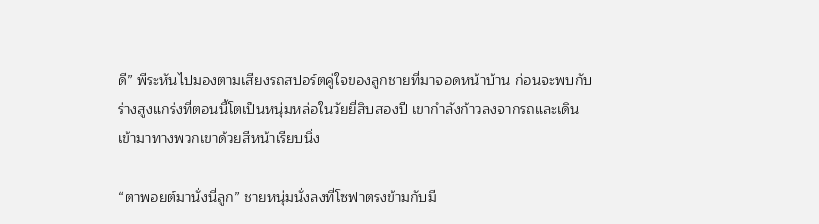ดี” พีระหันไปมองตามเสียงรถสปอร์ตคู่ใจของลูกชายที่มาจอดหน้าบ้าน ก่อนจะพบกับร่างสูงแกร่งที่ตอนนี้โตเป็นหนุ่มหล่อในวัยยี่สิบสองปี เขากำลังก้าวลงจากรถและเดินเข้ามาทางพวกเขาด้วยสีหน้าเรียบนิ่ง

“ตาพอยต์มานั่งนี่ลูก” ชายหนุ่มนั่งลงที่โซฟาตรงข้ามกับมี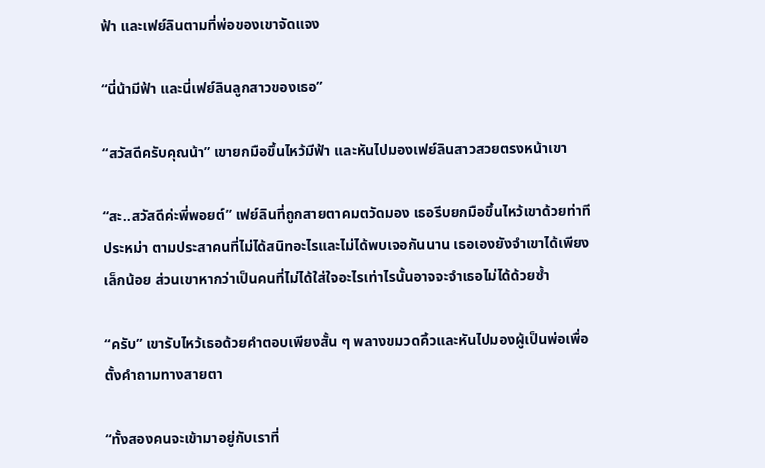ฟ้า และเฟย์ลินตามที่พ่อของเขาจัดแจง

“นี่น้ามีฟ้า และนี่เฟย์ลินลูกสาวของเธอ”

“สวัสดีครับคุณน้า” เขายกมือขึ้นไหว้มีฟ้า และหันไปมองเฟย์ลินสาวสวยตรงหน้าเขา

“สะ..สวัสดีค่ะพี่พอยต์” เฟย์ลินที่ถูกสายตาคมตวัดมอง เธอรีบยกมือขึ้นไหว้เขาด้วยท่าทีประหม่า ตามประสาคนที่ไม่ได้สนิทอะไรและไม่ได้พบเจอกันนาน เธอเองยังจำเขาได้เพียงเล็กน้อย ส่วนเขาหากว่าเป็นคนที่ไม่ได้ใส่ใจอะไรเท่าไรนั้นอาจจะจำเธอไม่ได้ด้วยซ้ำ

“ครับ” เขารับไหว้เธอด้วยคำตอบเพียงสั้น ๆ พลางขมวดคิ้วและหันไปมองผู้เป็นพ่อเพื่อตั้งคำถามทางสายตา

“ทั้งสองคนจะเข้ามาอยู่กับเราที่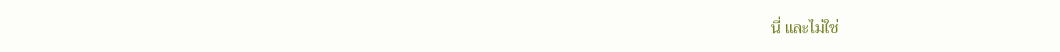นี่ และไม่ใช่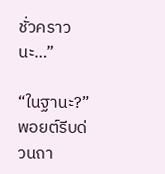ชั่วคราวนะ…”

“ในฐานะ?” พอยต์รีบด่วนถา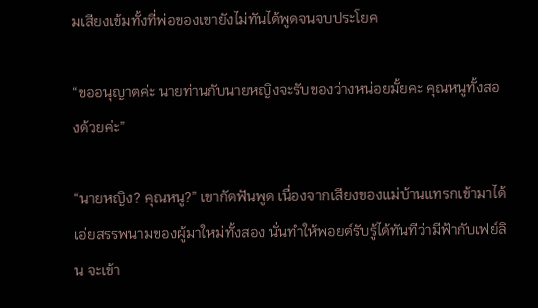มเสียงเข้มทั้งที่พ่อของเขายังไม่ทันได้พูดจนจบประโยค

“ขออนุญาตค่ะ นายท่านกับนายหญิงจะรับของว่างหน่อยมั้ยคะ คุณหนูทั้งสองด้วยค่ะ”

“นายหญิง? คุณหนู?” เขากัดฟันพูด เนื่องจากเสียงของแม่บ้านแทรกเข้ามาได้เอ่ยสรรพนามของผู้มาใหม่ทั้งสอง นั่นทำให้พอยต์รับรู้ได้ทันทีว่ามีฟ้ากับเฟย์ลิน จะเข้า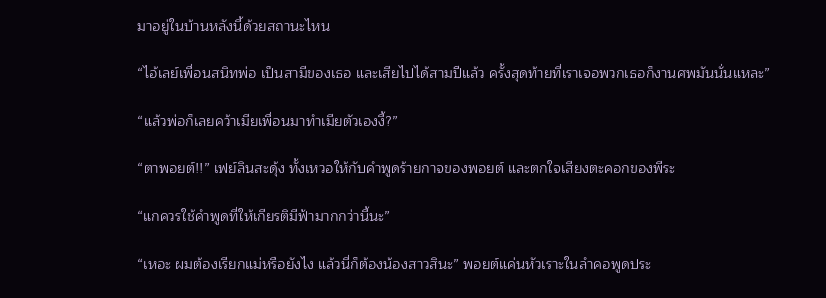มาอยู่ในบ้านหลังนี้ด้วยสถานะไหน

“ไอ้เลย์เพื่อนสนิทพ่อ เป็นสามีของเธอ และเสียไปได้สามปีแล้ว ครั้งสุดท้ายที่เราเจอพวกเธอก็งานศพมันนั่นแหละ”

“แล้วพ่อก็เลยคว้าเมียเพื่อนมาทำเมียตัวเองงี้?”

“ตาพอยต์!!” เฟย์ลินสะดุ้ง ทั้งเหวอให้กับคำพูดร้ายกาจของพอยต์ และตกใจเสียงตะคอกของพีระ

“แกควรใช้คำพูดที่ให้เกียรติมีฟ้ามากกว่านี้นะ”

“เหอะ ผมต้องเรียกแม่หรือยังไง แล้วนี่ก็ต้องน้องสาวสินะ” พอยต์แค่นหัวเราะในลำคอพูดประ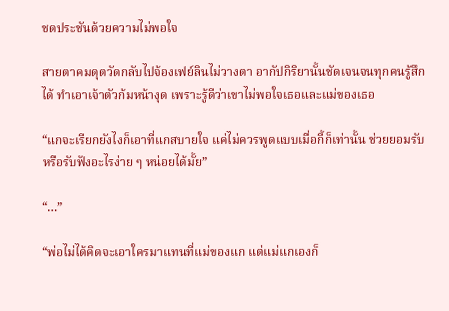ชดประชันด้วยความไม่พอใจ

สายตาคมดุตวัดกลับไปจ้องเฟย์ลินไม่วางตา อากัปกิริยานั้นชัดเจนจนทุกคนรู้สึกได้ ทำเอาเจ้าตัวก้มหน้างุด เพราะรู้ดีว่าเขาไม่พอใจเธอและแม่ของเธอ

“แกจะเรียกยังไงก็เอาที่แกสบายใจ แค่ไม่ควรพูดแบบเมื่อกี้ก็เท่านั้น ช่วยยอมรับหรือรับฟังอะไรง่าย ๆ หน่อยได้มั้ย”

“…”

“พ่อไม่ได้คิดจะเอาใครมาแทนที่แม่ของแก แต่แม่แกเองก็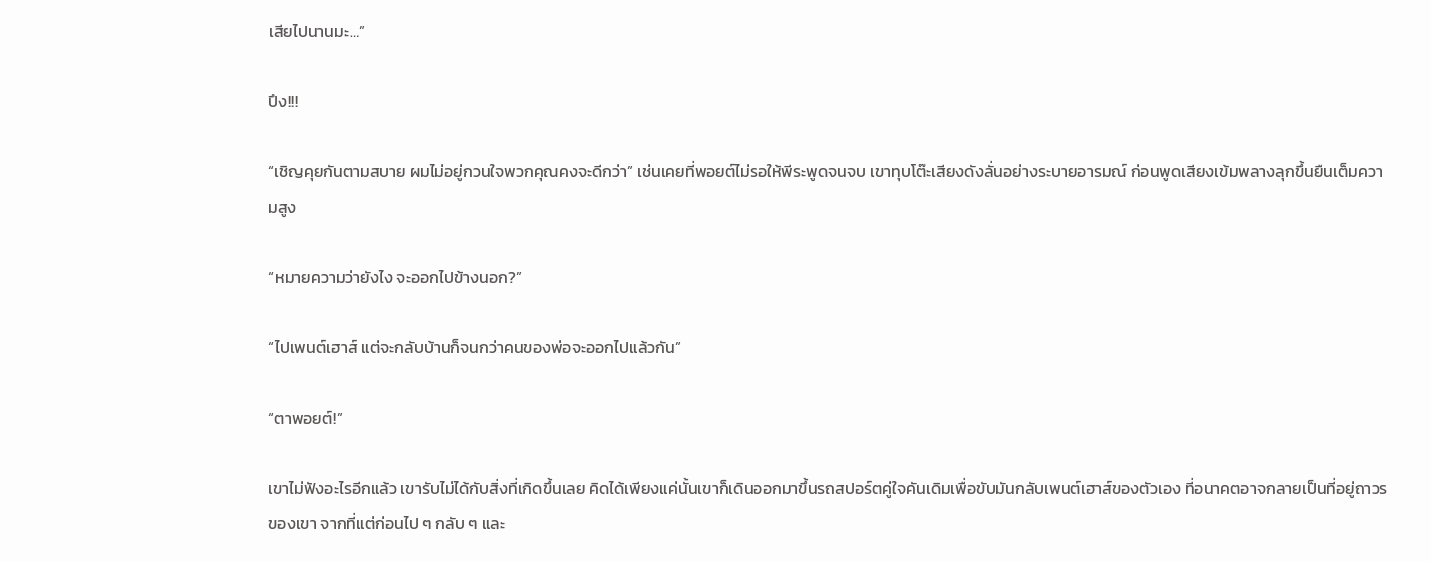เสียไปนานมะ…”

ปึง!!!

“เชิญคุยกันตามสบาย ผมไม่อยู่กวนใจพวกคุณคงจะดีกว่า” เช่นเคยที่พอยต์ไม่รอให้พีระพูดจนจบ เขาทุบโต๊ะเสียงดังลั่นอย่างระบายอารมณ์ ก่อนพูดเสียงเข้มพลางลุกขึ้นยืนเต็มความสูง

“หมายความว่ายังไง จะออกไปข้างนอก?”

“ไปเพนต์เฮาส์ แต่จะกลับบ้านก็จนกว่าคนของพ่อจะออกไปแล้วกัน”

“ตาพอยต์!”

เขาไม่ฟังอะไรอีกแล้ว เขารับไม่ได้กับสิ่งที่เกิดขึ้นเลย คิดได้เพียงแค่นั้นเขาก็เดินออกมาขึ้นรถสปอร์ตคู่ใจคันเดิมเพื่อขับมันกลับเพนต์เฮาส์ของตัวเอง ที่อนาคตอาจกลายเป็นที่อยู่ถาวรของเขา จากที่แต่ก่อนไป ๆ กลับ ๆ และ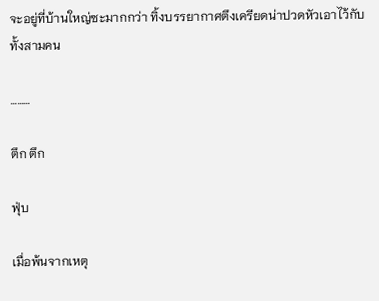จะอยู่ที่บ้านใหญ่ซะมากกว่า ทิ้งบรรยากาศตึงเครียดน่าปวดหัวเอาไว้กับทั้งสามคน

………

ตึก ตึก

ฟุ่บ

เมื่อพ้นจากเหตุ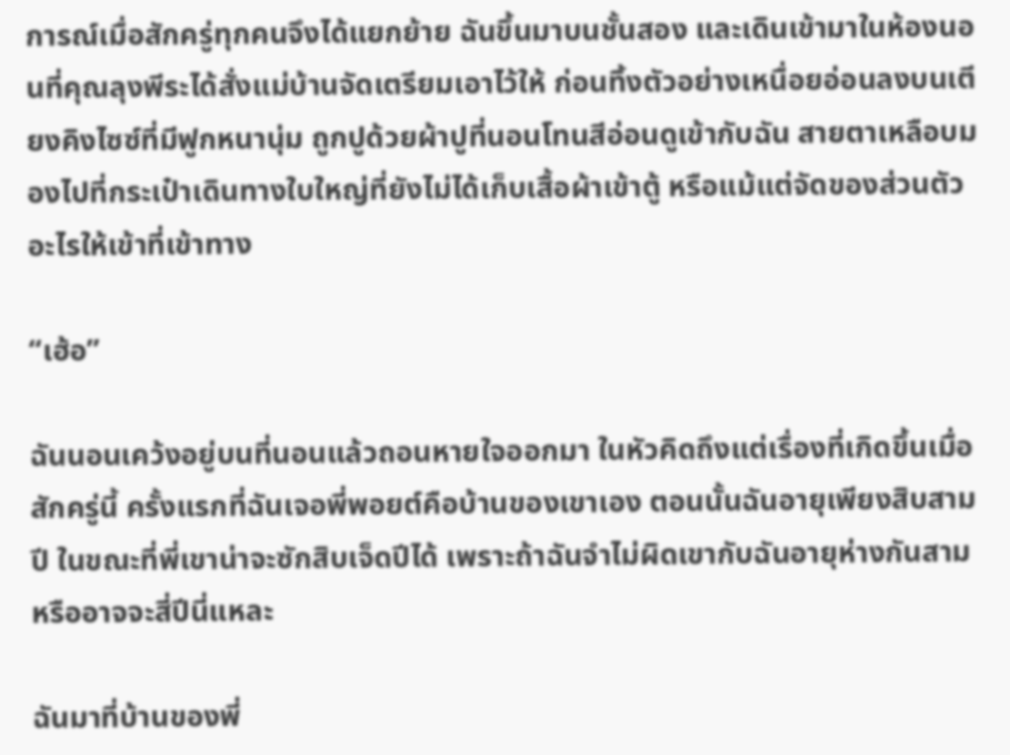การณ์เมื่อสักครู่ทุกคนจึงได้แยกย้าย ฉันขึ้นมาบนชั้นสอง และเดินเข้ามาในห้องนอนที่คุณลุงพีระได้สั่งแม่บ้านจัดเตรียมเอาไว้ให้ ก่อนทิ้งตัวอย่างเหนื่อยอ่อนลงบนเตียงคิงไซซ์ที่มีฟูกหนานุ่ม ถูกปูด้วยผ้าปูที่นอนโทนสีอ่อนดูเข้ากับฉัน สายตาเหลือบมองไปที่กระเป๋าเดินทางใบใหญ่ที่ยังไม่ได้เก็บเสื้อผ้าเข้าตู้ หรือแม้แต่จัดของส่วนตัวอะไรให้เข้าที่เข้าทาง

“เฮ้อ”

ฉันนอนเคว้งอยู่บนที่นอนแล้วถอนหายใจออกมา ในหัวคิดถึงแต่เรื่องที่เกิดขึ้นเมื่อสักครู่นี้ ครั้งแรกที่ฉันเจอพี่พอยต์คือบ้านของเขาเอง ตอนนั้นฉันอายุเพียงสิบสามปี ในขณะที่พี่เขาน่าจะซักสิบเจ็ดปีได้ เพราะถ้าฉันจำไม่ผิดเขากับฉันอายุห่างกันสามหรืออาจจะสี่ปีนี่แหละ

ฉันมาที่บ้านของพี่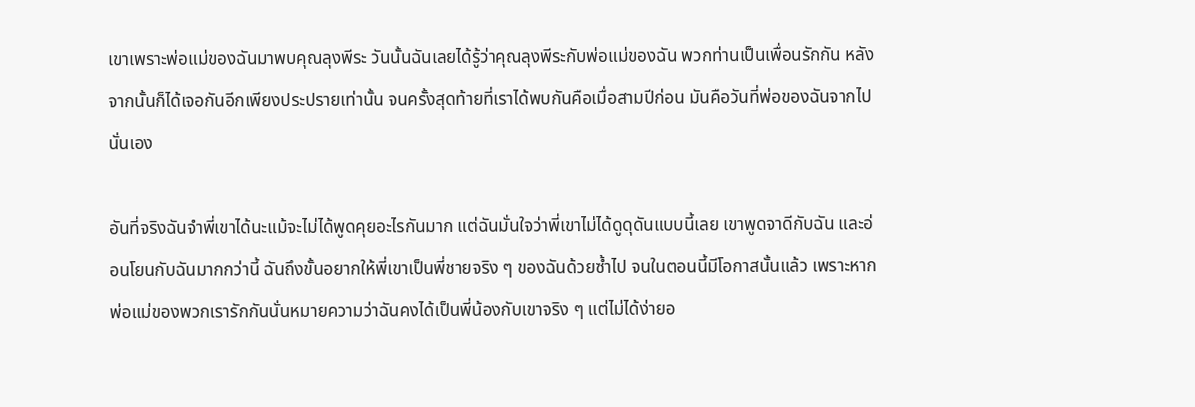เขาเพราะพ่อแม่ของฉันมาพบคุณลุงพีระ วันนั้นฉันเลยได้รู้ว่าคุณลุงพีระกับพ่อแม่ของฉัน พวกท่านเป็นเพื่อนรักกัน หลังจากนั้นก็ได้เจอกันอีกเพียงประปรายเท่านั้น จนครั้งสุดท้ายที่เราได้พบกันคือเมื่อสามปีก่อน มันคือวันที่พ่อของฉันจากไปนั่นเอง

อันที่จริงฉันจำพี่เขาได้นะแม้จะไม่ได้พูดคุยอะไรกันมาก แต่ฉันมั่นใจว่าพี่เขาไม่ได้ดูดุดันแบบนี้เลย เขาพูดจาดีกับฉัน และอ่อนโยนกับฉันมากกว่านี้ ฉันถึงขั้นอยากให้พี่เขาเป็นพี่ชายจริง ๆ ของฉันด้วยซ้ำไป จนในตอนนี้มีโอกาสนั้นแล้ว เพราะหากพ่อแม่ของพวกเรารักกันนั่นหมายความว่าฉันคงได้เป็นพี่น้องกับเขาจริง ๆ แต่ไม่ได้ง่ายอ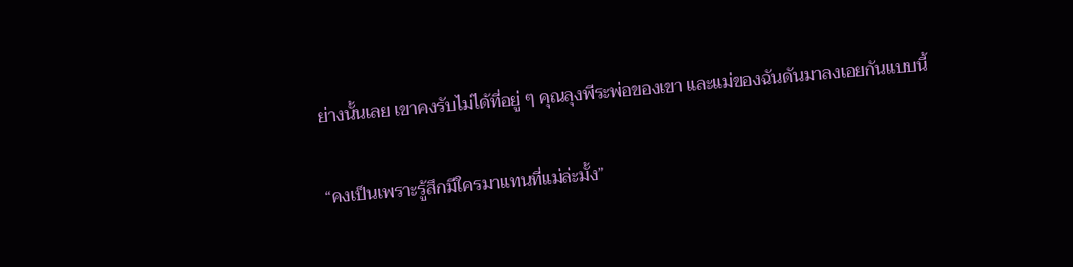ย่างนั้นเลย เขาคงรับไม่ได้ที่อยู่ ๆ คุณลุงพีระพ่อของเขา และแม่ของฉันดันมาลงเอยกันแบบนี้

“คงเป็นเพราะรู้สึกมีใครมาแทนที่แม่ล่ะมั้ง”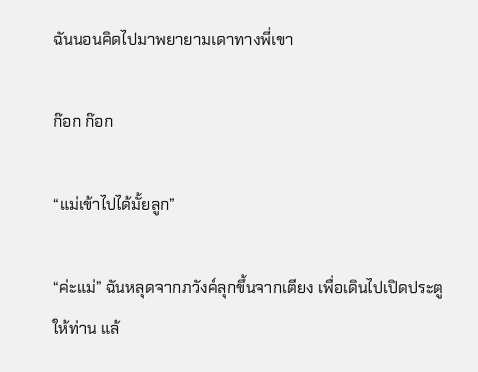ฉันนอนคิดไปมาพยายามเดาทางพี่เขา

ก๊อก ก๊อก

“แม่เข้าไปได้มั้ยลูก”

“ค่ะแม่” ฉันหลุดจากภวังค์ลุกขึ้นจากเตียง เพื่อเดินไปเปิดประตูให้ท่าน แล้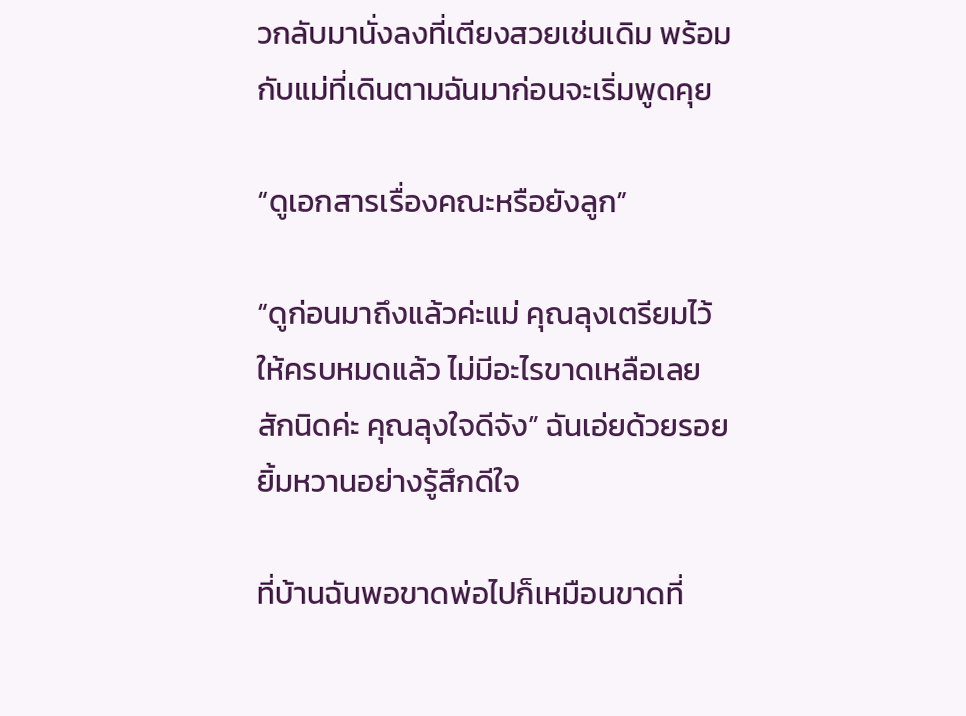วกลับมานั่งลงที่เตียงสวยเช่นเดิม พร้อมกับแม่ที่เดินตามฉันมาก่อนจะเริ่มพูดคุย

“ดูเอกสารเรื่องคณะหรือยังลูก”

“ดูก่อนมาถึงแล้วค่ะแม่ คุณลุงเตรียมไว้ให้ครบหมดแล้ว ไม่มีอะไรขาดเหลือเลยสักนิดค่ะ คุณลุงใจดีจัง” ฉันเอ่ยด้วยรอยยิ้มหวานอย่างรู้สึกดีใจ

ที่บ้านฉันพอขาดพ่อไปก็เหมือนขาดที่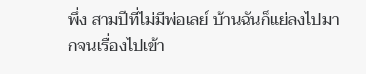พึ่ง สามปีที่ไม่มีพ่อเลย์ บ้านฉันก็แย่ลงไปมากจนเรื่องไปเข้า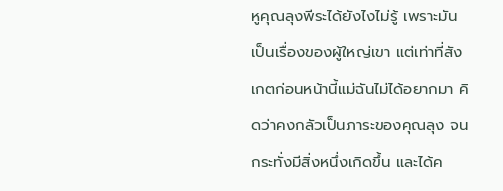หูคุณลุงพีระได้ยังไงไม่รู้ เพราะมันเป็นเรื่องของผู้ใหญ่เขา แต่เท่าที่สังเกตก่อนหน้านี้แม่ฉันไม่ได้อยากมา คิดว่าคงกลัวเป็นภาระของคุณลุง จนกระทั่งมีสิ่งหนึ่งเกิดขึ้น และได้ค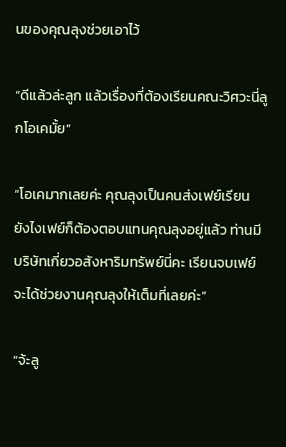นของคุณลุงช่วยเอาไว้

“ดีแล้วล่ะลูก แล้วเรื่องที่ต้องเรียนคณะวิศวะนี่ลูกโอเคมั้ย”

“โอเคมากเลยค่ะ คุณลุงเป็นคนส่งเฟย์เรียน ยังไงเฟย์ก็ต้องตอบแทนคุณลุงอยู่แล้ว ท่านมีบริษัทเกี่ยวอสังหาริมทรัพย์นี่คะ เรียนจบเฟย์จะได้ช่วยงานคุณลุงให้เต็มที่เลยค่ะ”

“จ้ะลู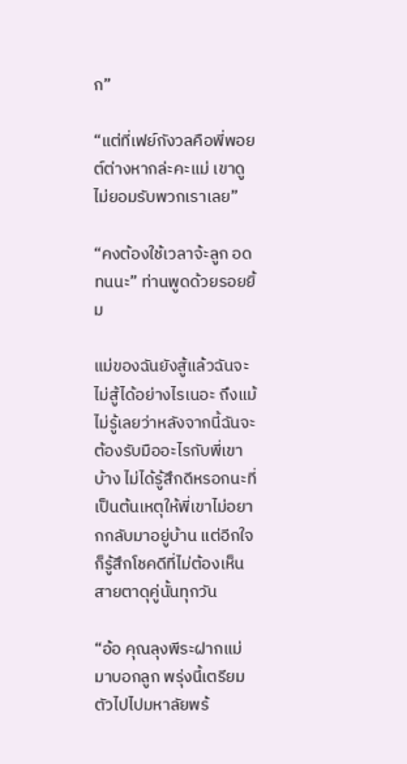ก”

“แต่ที่เฟย์กังวลคือพี่พอยต์ต่างหากล่ะคะแม่ เขาดูไม่ยอมรับพวกเราเลย”

“คงต้องใช้เวลาจ้ะลูก อดทนนะ” ท่านพูดด้วยรอยยิ้ม

แม่ของฉันยังสู้แล้วฉันจะไม่สู้ได้อย่างไรเนอะ ถึงแม้ไม่รู้เลยว่าหลังจากนี้ฉันจะต้องรับมืออะไรกับพี่เขาบ้าง ไม่ได้รู้สึกดีหรอกนะที่เป็นต้นเหตุให้พี่เขาไม่อยากกลับมาอยู่บ้าน แต่อีกใจก็รู้สึกโชคดีที่ไม่ต้องเห็นสายตาดุคู่นั้นทุกวัน

“อ้อ คุณลุงพีระฝากแม่มาบอกลูก พรุ่งนี้เตรียมตัวไปไปมหาลัยพร้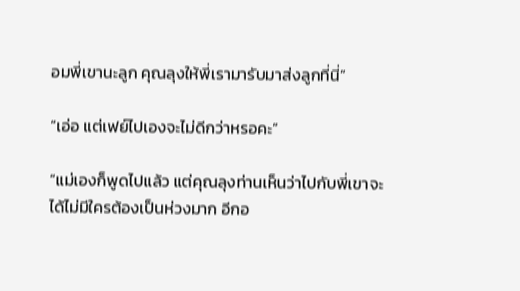อมพี่เขานะลูก คุณลุงให้พี่เรามารับมาส่งลูกที่นี่”

“เอ่อ แต่เฟย์ไปเองจะไม่ดีกว่าหรอคะ”

“แม่เองก็พูดไปแล้ว แต่คุณลุงท่านเห็นว่าไปกับพี่เขาจะได้ไม่มีใครต้องเป็นห่วงมาก อีกอ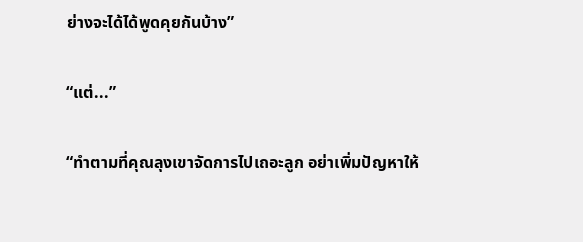ย่างจะได้ได้พูดคุยกันบ้าง”

“แต่...”

“ทำตามที่คุณลุงเขาจัดการไปเถอะลูก อย่าเพิ่มปัญหาให้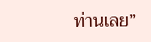ท่านเลย”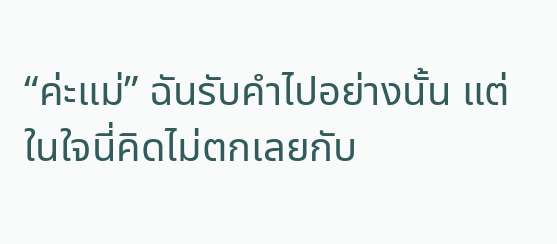“ค่ะแม่” ฉันรับคำไปอย่างนั้น แต่ในใจนี่คิดไม่ตกเลยกับ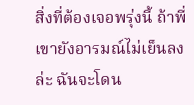สิ่งที่ต้องเจอพรุ่งนี้ ถ้าพี่เขายังอารมณ์ไม่เย็นลงล่ะ ฉันจะโดน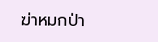ฆ่าหมกป่า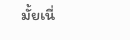มั้ยเนี่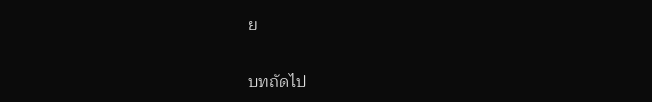ย

บทถัดไป